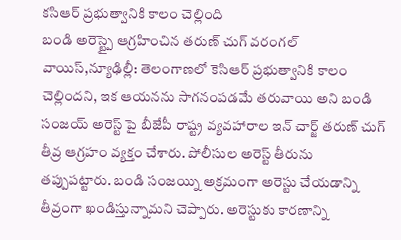కసిఆర్ ప్రభుత్వానికి కాలం చెల్లింది
బండి అరెస్ట్పై ఆగ్రహించిన తరుణ్ చుగ్ వరంగల్ వాయిస్,న్యూఢిల్లీ: తెలంగాణలో కెసిఆర్ ప్రభుత్వానికి కాలం చెల్లిందని, ఇక ఆయనను సాగనంపడమే తరువాయి అని బండి సంజయ్ అరెస్ట్ పై బీజేపీ రాష్ట్ర వ్యవహారాల ఇన్ చార్జ్ తరుణ్ చుగ్ తీవ్ర ఆగ్రహం వ్యక్తం చేశారు. పోలీసుల అరెస్ట్ తీరును తప్పుపట్టారు. బండి సంజయ్ని అక్రమంగా అరెస్టు చేయడాన్ని తీవ్రంగా ఖండిస్తున్నామని చెప్పారు. అరెస్టుకు కారణాన్ని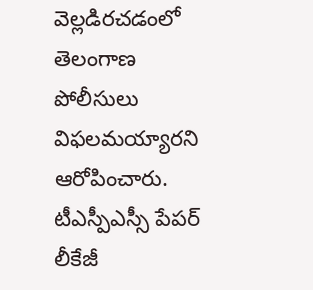వెల్లడిరచడంలో తెలంగాణ పోలీసులు విఫలమయ్యారని ఆరోపించారు. టీఎస్పీఎస్సీ పేపర్ లీకేజీ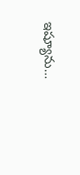ఇష్యూను…